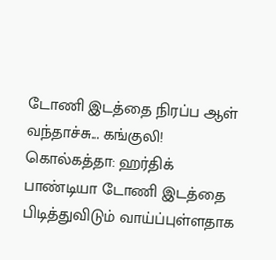டோணி இடத்தை நிரப்ப ஆள் வந்தாச்சு... கங்குலி!
கொல்கத்தா: ஹர்திக் பாண்டியா டோணி இடத்தை பிடித்துவிடும் வாய்ப்புள்ளதாக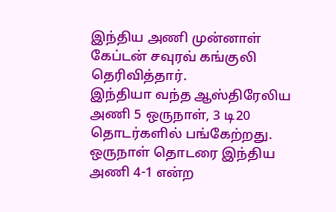இந்திய அணி முன்னாள் கேப்டன் சவுரவ் கங்குலி தெரிவித்தார்.
இந்தியா வந்த ஆஸ்திரேலிய அணி 5 ஒருநாள், 3 டி20 தொடர்களில் பங்கேற்றது. ஒருநாள் தொடரை இந்திய அணி 4-1 என்ற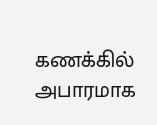கணக்கில் அபாரமாக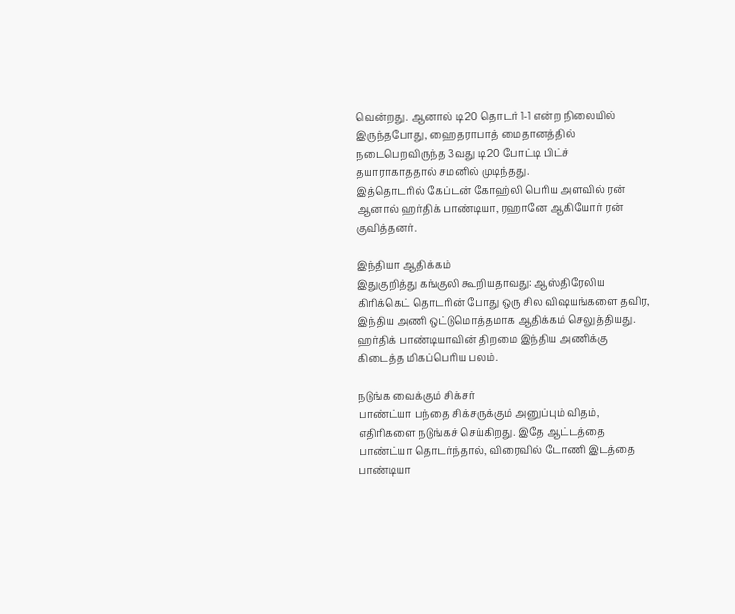வென்றது. ஆனால் டி20 தொடர் 1-1 என்ற நிலையில் இருந்தபோது, ஹைதராபாத் மைதானத்தில் நடைபெறவிருந்த 3வது டி20 போட்டி பிட்ச் தயாராகாததால் சமனில் முடிந்தது.
இத்தொடரில் கேப்டன் கோஹ்லி பெரிய அளவில் ரன் ஆனால் ஹர்திக் பாண்டியா, ரஹானே ஆகியோர் ரன் குவித்தனர்.

இந்தியா ஆதிக்கம்
இதுகுறித்து கங்குலி கூறியதாவது: ஆஸ்திரேலிய கிரிக்கெட் தொடரின் போது ஒரு சில விஷயங்களை தவிர, இந்திய அணி ஒட்டுமொத்தமாக ஆதிக்கம் செலுத்தியது. ஹர்திக் பாண்டியாவின் திறமை இந்திய அணிக்கு கிடைத்த மிகப்பெரிய பலம்.

நடுங்க வைக்கும் சிக்சர்
பாண்ட்யா பந்தை சிக்சருக்கும் அனுப்பும் விதம், எதிரிகளை நடுங்கச் செய்கிறது. இதே ஆட்டத்தை பாண்ட்யா தொடர்ந்தால், விரைவில் டோணி இடத்தை பாண்டியா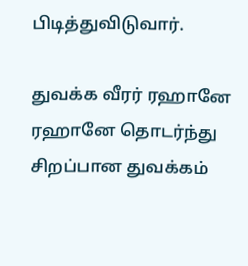பிடித்துவிடுவார்.

துவக்க வீரர் ரஹானே
ரஹானே தொடர்ந்து சிறப்பான துவக்கம்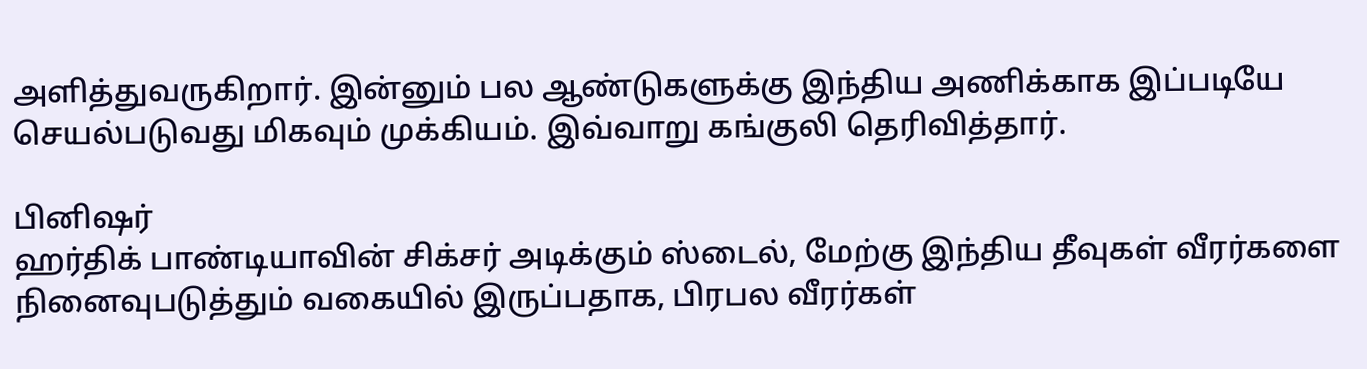அளித்துவருகிறார். இன்னும் பல ஆண்டுகளுக்கு இந்திய அணிக்காக இப்படியே செயல்படுவது மிகவும் முக்கியம். இவ்வாறு கங்குலி தெரிவித்தார்.

பினிஷர்
ஹர்திக் பாண்டியாவின் சிக்சர் அடிக்கும் ஸ்டைல், மேற்கு இந்திய தீவுகள் வீரர்களை நினைவுபடுத்தும் வகையில் இருப்பதாக, பிரபல வீரர்கள்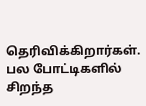தெரிவிக்கிறார்கள். பல போட்டிகளில் சிறந்த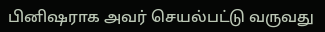பினிஷராக அவர் செயல்பட்டு வருவது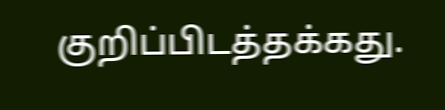குறிப்பிடத்தக்கது.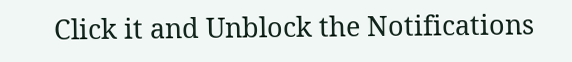Click it and Unblock the Notifications